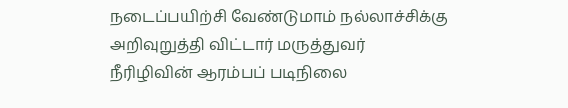நடைப்பயிற்சி வேண்டுமாம் நல்லாச்சிக்கு
அறிவுறுத்தி விட்டார் மருத்துவர்
நீரிழிவின் ஆரம்பப் படிநிலை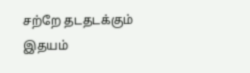சற்றே தடதடக்கும் இதயம்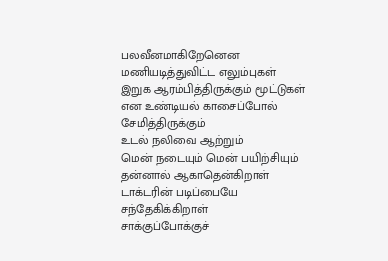பலவீனமாகிறேனென மணியடித்துவிட்ட எலும்புகள்
இறுக ஆரம்பித்திருக்கும் மூட்டுகள்
என உண்டியல் காசைப்போல் சேமித்திருக்கும்
உடல் நலிவை ஆற்றும்
மென் நடையும் மென் பயிற்சியும்
தன்னால் ஆகாதென்கிறாள்
டாக்டரின் படிப்பையே சந்தேகிக்கிறாள்
சாக்குப்போக்குச்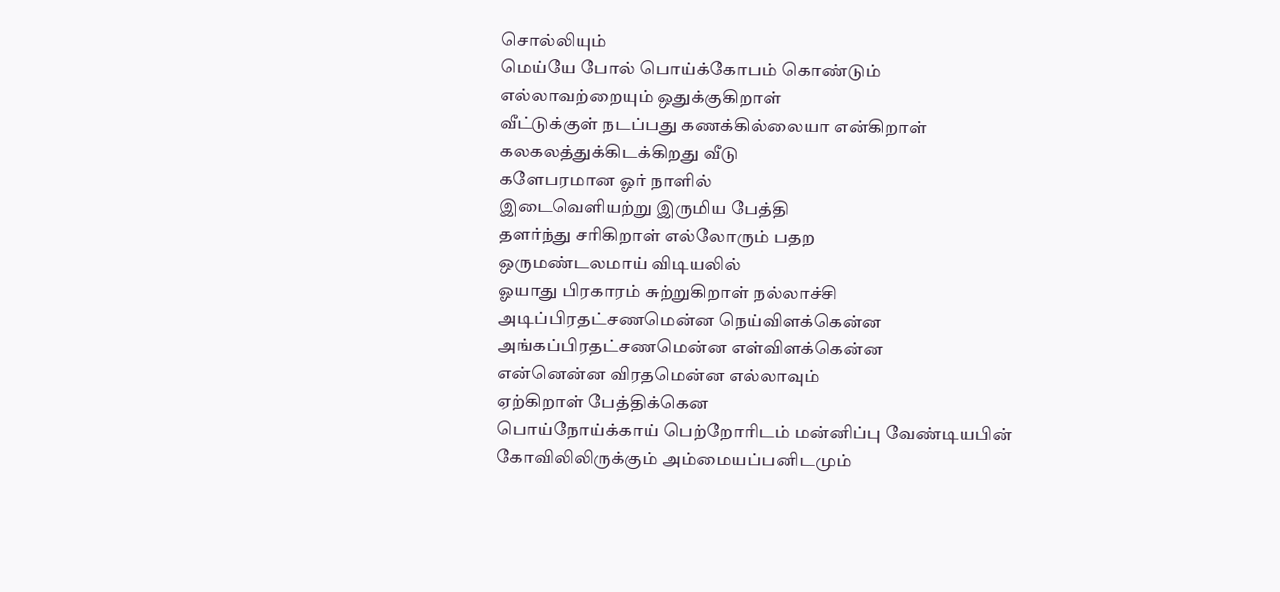சொல்லியும்
மெய்யே போல் பொய்க்கோபம் கொண்டும்
எல்லாவற்றையும் ஒதுக்குகிறாள்
வீட்டுக்குள் நடப்பது கணக்கில்லையா என்கிறாள்
கலகலத்துக்கிடக்கிறது வீடு
களேபரமான ஓர் நாளில்
இடைவெளியற்று இருமிய பேத்தி
தளர்ந்து சரிகிறாள் எல்லோரும் பதற
ஒருமண்டலமாய் விடியலில்
ஓயாது பிரகாரம் சுற்றுகிறாள் நல்லாச்சி
அடிப்பிரதட்சணமென்ன நெய்விளக்கென்ன
அங்கப்பிரதட்சணமென்ன எள்விளக்கென்ன
என்னென்ன விரதமென்ன எல்லாவும்
ஏற்கிறாள் பேத்திக்கென
பொய்நோய்க்காய் பெற்றோரிடம் மன்னிப்பு வேண்டியபின்
கோவிலிலிருக்கும் அம்மையப்பனிடமும்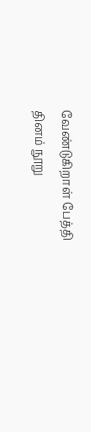வேண்டுகிறாள் பேத்தி
தினம் நூறு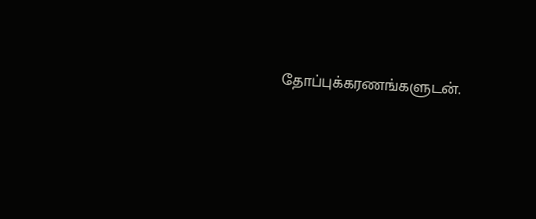தோப்புக்கரணங்களுடன்.